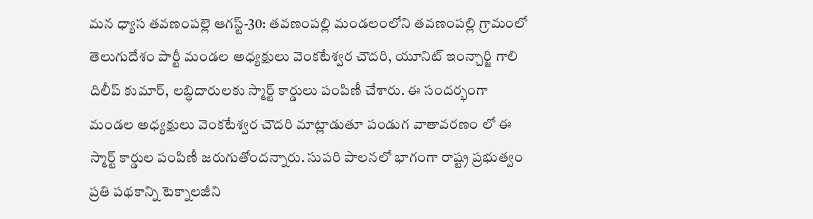మన ధ్యాస తవణంపల్లె ఆగస్ట్-30: తవణంపల్లి మండలంలోని తవణంపల్లి గ్రామంలో తెలుగుదేశం పార్టీ మండల అధ్యక్షులు వెంకటేశ్వర చౌదరి, యూనిట్ ఇంన్చార్జి గాలి దిలీప్ కుమార్, లబ్ధిదారులకు స్మార్ట్ కార్డులు పంపిణీ చేశారు. ఈ సందర్భంగా మండల అధ్యక్షులు వెంకటేశ్వర చౌదరి మాట్లాడుతూ పండుగ వాతావరణం లో ఈ స్మార్ట్ కార్డుల పంపిణీ జరుగుతోందన్నారు. సుపరి పాలనలో భాగంగా రాష్ట్ర ప్రభుత్వం ప్రతి పథకాన్ని టెక్నాలజీని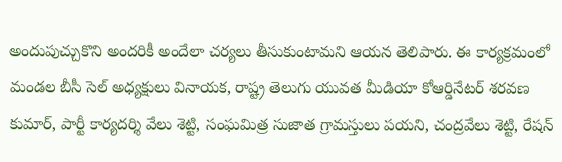అందుపుచ్చుకొని అందరికీ అందేలా చర్యలు తీసుకుంటామని ఆయన తెలిపారు. ఈ కార్యక్రమంలో మండల బీసీ సెల్ అధ్యక్షులు వినాయక, రాష్ట్ర తెలుగు యువత మీడియా కోఆర్డినేటర్ శరవణ కుమార్, పార్టీ కార్యదర్శి వేలు శెట్టి, సంఘమిత్ర సుజాత గ్రామస్తులు పయని, చంద్రవేలు శెట్టి, రేషన్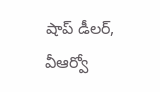షాప్ డీలర్, వీఆర్వో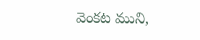వెంకట ముని,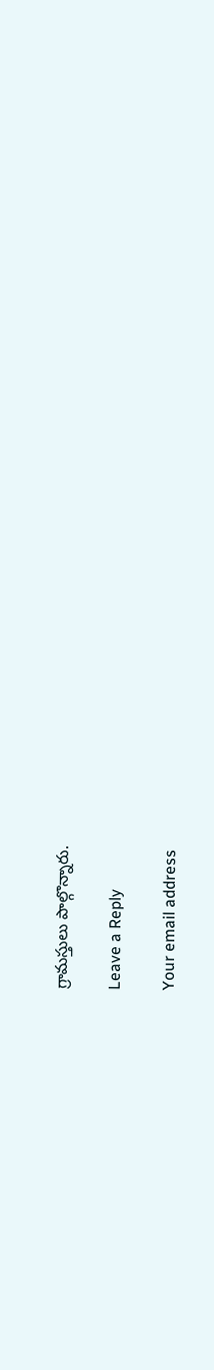గ్రామస్తులు పాల్గొన్నారు.

Leave a Reply

Your email address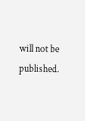will not be published.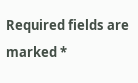Required fields are marked *